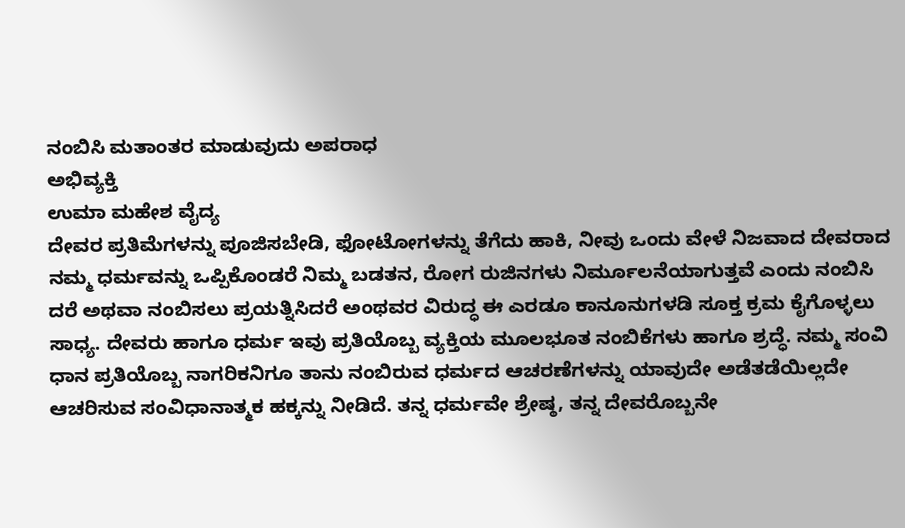ನಂಬಿಸಿ ಮತಾಂತರ ಮಾಡುವುದು ಅಪರಾಧ
ಅಭಿವ್ಯಕ್ತಿ
ಉಮಾ ಮಹೇಶ ವೈದ್ಯ
ದೇವರ ಪ್ರತಿಮೆಗಳನ್ನು ಪೂಜಿಸಬೇಡಿ, ಫೋಟೋಗಳನ್ನು ತೆಗೆದು ಹಾಕಿ, ನೀವು ಒಂದು ವೇಳೆ ನಿಜವಾದ ದೇವರಾದ ನಮ್ಮ ಧರ್ಮವನ್ನು ಒಪ್ಪಿಕೊಂಡರೆ ನಿಮ್ಮ ಬಡತನ, ರೋಗ ರುಜಿನಗಳು ನಿರ್ಮೂಲನೆಯಾಗುತ್ತವೆ ಎಂದು ನಂಬಿಸಿ ದರೆ ಅಥವಾ ನಂಬಿಸಲು ಪ್ರಯತ್ನಿಸಿದರೆ ಅಂಥವರ ವಿರುದ್ಧ ಈ ಎರಡೂ ಕಾನೂನುಗಳಡಿ ಸೂಕ್ತ ಕ್ರಮ ಕೈಗೊಳ್ಳಲು ಸಾಧ್ಯ. ದೇವರು ಹಾಗೂ ಧರ್ಮ ಇವು ಪ್ರತಿಯೊಬ್ಬ ವ್ಯಕ್ತಿಯ ಮೂಲಭೂತ ನಂಬಿಕೆಗಳು ಹಾಗೂ ಶ್ರದ್ಧೆ. ನಮ್ಮ ಸಂವಿ ಧಾನ ಪ್ರತಿಯೊಬ್ಬ ನಾಗರಿಕನಿಗೂ ತಾನು ನಂಬಿರುವ ಧರ್ಮದ ಆಚರಣೆಗಳನ್ನು ಯಾವುದೇ ಅಡೆತಡೆಯಿಲ್ಲದೇ ಆಚರಿಸುವ ಸಂವಿಧಾನಾತ್ಮಕ ಹಕ್ಕನ್ನು ನೀಡಿದೆ. ತನ್ನ ಧರ್ಮವೇ ಶ್ರೇಷ್ಠ, ತನ್ನ ದೇವರೊಬ್ಬನೇ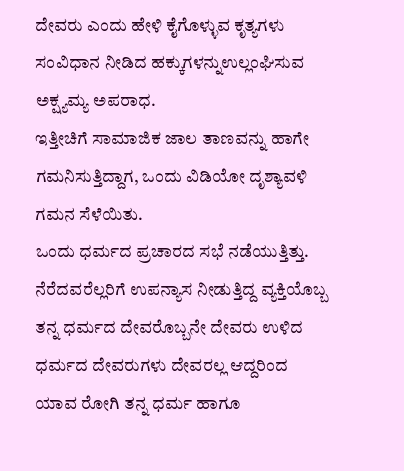ದೇವರು ಎಂದು ಹೇಳಿ ಕೈಗೊಳ್ಳುವ ಕೃತ್ಯಗಳು ಸಂವಿಧಾನ ನೀಡಿದ ಹಕ್ಕುಗಳನ್ನುಉಲ್ಲಂಘಿಸುವ ಅಕ್ಷ್ಯಮ್ಯ ಅಪರಾಧ.
ಇತ್ತೀಚಿಗೆ ಸಾಮಾಜಿಕ ಜಾಲ ತಾಣವನ್ನು ಹಾಗೇ ಗಮನಿಸುತ್ತಿದ್ದಾಗ, ಒಂದು ವಿಡಿಯೋ ದೃಶ್ಯಾವಳಿ ಗಮನ ಸೆಳೆಯಿತು.
ಒಂದು ಧರ್ಮದ ಪ್ರಚಾರದ ಸಭೆ ನಡೆಯುತ್ತಿತ್ತು. ನೆರೆದವರೆಲ್ಲರಿಗೆ ಉಪನ್ಯಾಸ ನೀಡುತ್ತಿದ್ದ ವ್ಯಕ್ತಿಯೊಬ್ಬ ತನ್ನ ಧರ್ಮದ ದೇವರೊಬ್ಬನೇ ದೇವರು ಉಳಿದ ಧರ್ಮದ ದೇವರುಗಳು ದೇವರಲ್ಲ ಆದ್ದರಿಂದ ಯಾವ ರೋಗಿ ತನ್ನ ಧರ್ಮ ಹಾಗೂ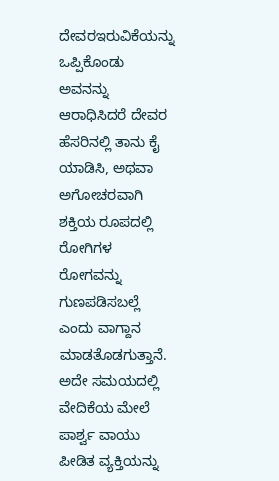ದೇವರಇರುವಿಕೆಯನ್ನು ಒಪ್ಪಿಕೊಂಡು ಅವನನ್ನು ಆರಾಧಿಸಿದರೆ ದೇವರ ಹೆಸರಿನಲ್ಲಿ ತಾನು ಕೈ ಯಾಡಿಸಿ, ಅಥವಾ ಅಗೋಚರವಾಗಿ ಶಕ್ತಿಯ ರೂಪದಲ್ಲಿ ರೋಗಿಗಳ ರೋಗವನ್ನು ಗುಣಪಡಿಸಬಲ್ಲೆ ಎಂದು ವಾಗ್ದಾನ ಮಾಡತೊಡಗುತ್ತಾನೆ.
ಅದೇ ಸಮಯದಲ್ಲಿ ವೇದಿಕೆಯ ಮೇಲೆ ಪಾರ್ಶ್ವ ವಾಯು ಪೀಡಿತ ವ್ಯಕ್ತಿಯನ್ನು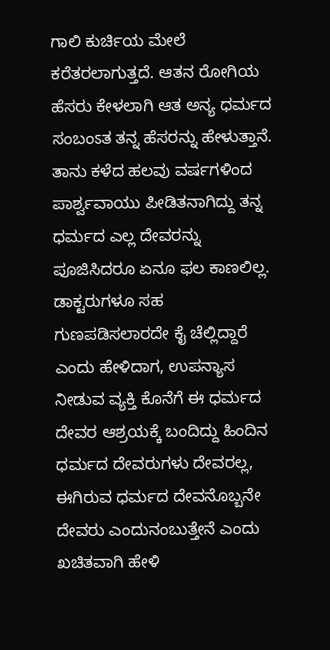ಗಾಲಿ ಕುರ್ಚಿಯ ಮೇಲೆ ಕರೆತರಲಾಗುತ್ತದೆ. ಆತನ ರೋಗಿಯ ಹೆಸರು ಕೇಳಲಾಗಿ ಆತ ಅನ್ಯ ಧರ್ಮದ ಸಂಬಂಽತ ತನ್ನ ಹೆಸರನ್ನು ಹೇಳುತ್ತಾನೆ. ತಾನು ಕಳೆದ ಹಲವು ವರ್ಷಗಳಿಂದ ಪಾರ್ಶ್ವವಾಯು ಪೀಡಿತನಾಗಿದ್ದು ತನ್ನ ಧರ್ಮದ ಎಲ್ಲ ದೇವರನ್ನು ಪೂಜಿಸಿದರೂ ಏನೂ ಫಲ ಕಾಣಲಿಲ್ಲ.
ಡಾಕ್ಟರುಗಳೂ ಸಹ ಗುಣಪಡಿಸಲಾರದೇ ಕೈ ಚೆಲ್ಲಿದ್ದಾರೆ ಎಂದು ಹೇಳಿದಾಗ, ಉಪನ್ಯಾಸ ನೀಡುವ ವ್ಯಕ್ತಿ ಕೊನೆಗೆ ಈ ಧರ್ಮದ ದೇವರ ಆಶ್ರಯಕ್ಕೆ ಬಂದಿದ್ದು ಹಿಂದಿನ ಧರ್ಮದ ದೇವರುಗಳು ದೇವರಲ್ಲ, ಈಗಿರುವ ಧರ್ಮದ ದೇವನೊಬ್ಬನೇ ದೇವರು ಎಂದುನಂಬುತ್ತೇನೆ ಎಂದು ಖಚಿತವಾಗಿ ಹೇಳಿ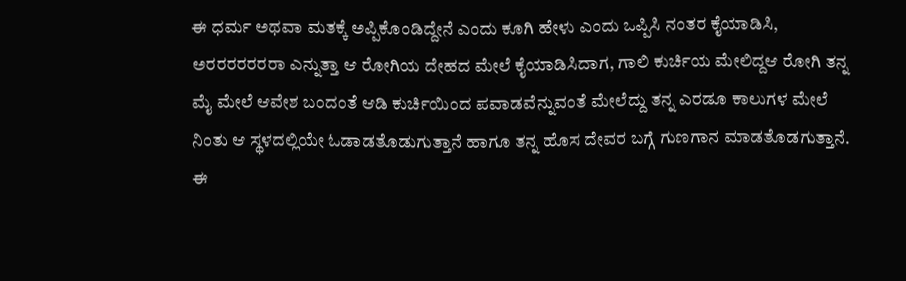ಈ ಧರ್ಮ ಅಥವಾ ಮತಕ್ಕೆ ಅಪ್ಪಿಕೊಂಡಿದ್ದೇನೆ ಎಂದು ಕೂಗಿ ಹೇಳು ಎಂದು ಒಪ್ಪಿಸಿ ನಂತರ ಕೈಯಾಡಿಸಿ, ಅರರರರರರರಾ ಎನ್ನುತ್ತಾ ಆ ರೋಗಿಯ ದೇಹದ ಮೇಲೆ ಕೈಯಾಡಿಸಿದಾಗ, ಗಾಲಿ ಕುರ್ಚಿಯ ಮೇಲಿದ್ದಆ ರೋಗಿ ತನ್ನ ಮೈ ಮೇಲೆ ಆವೇಶ ಬಂದಂತೆ ಆಡಿ ಕುರ್ಚಿಯಿಂದ ಪವಾಡವೆನ್ನುವಂತೆ ಮೇಲೆದ್ದು ತನ್ನ ಎರಡೂ ಕಾಲುಗಳ ಮೇಲೆ ನಿಂತು ಆ ಸ್ಥಳದಲ್ಲಿಯೇ ಓಡಾಡತೊಡುಗುತ್ತಾನೆ ಹಾಗೂ ತನ್ನ ಹೊಸ ದೇವರ ಬಗ್ಗೆ ಗುಣಗಾನ ಮಾಡತೊಡಗುತ್ತಾನೆ.
ಈ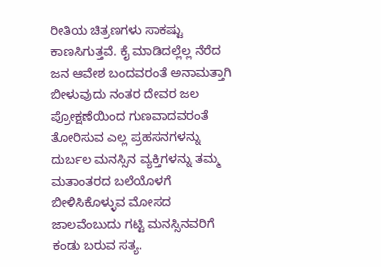ರೀತಿಯ ಚಿತ್ರಣಗಳು ಸಾಕಷ್ಟು ಕಾಣಸಿಗುತ್ತವೆ. ಕೈ ಮಾಡಿದಲ್ಲೆಲ್ಲ ನೆರೆದ ಜನ ಆವೇಶ ಬಂದವರಂತೆ ಅನಾಮತ್ತಾಗಿ ಬೀಳುವುದು ನಂತರ ದೇವರ ಜಲ ಪ್ರೋಕ್ಷಣೆಯಿಂದ ಗುಣವಾದವರಂತೆ ತೋರಿಸುವ ಎಲ್ಲ ಪ್ರಹಸನಗಳನ್ನು ದುರ್ಬಲ ಮನಸ್ಸಿನ ವ್ಯಕ್ತಿಗಳನ್ನು ತಮ್ಮ ಮತಾಂತರದ ಬಲೆಯೊಳಗೆ ಬೀಳಿಸಿಕೊಳ್ಳುವ ಮೋಸದ ಜಾಲವೆಂಬುದು ಗಟ್ಟಿ ಮನಸ್ಸಿನವರಿಗೆ ಕಂಡು ಬರುವ ಸತ್ಯ.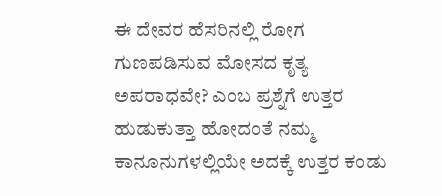ಈ ದೇವರ ಹೆಸರಿನಲ್ಲಿ ರೋಗ ಗುಣಪಡಿಸುವ ಮೋಸದ ಕೃತ್ಯ ಅಪರಾಧವೇ? ಎಂಬ ಪ್ರಶ್ನೆಗೆ ಉತ್ತರ ಹುಡುಕುತ್ತಾ ಹೋದಂತೆ ನಮ್ಮ ಕಾನೂನುಗಳಲ್ಲಿಯೇ ಅದಕ್ಕೆ ಉತ್ತರ ಕಂಡು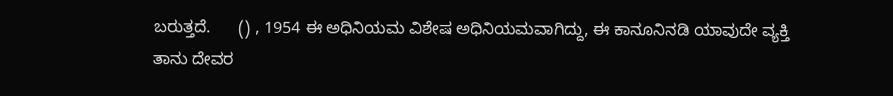ಬರುತ್ತದೆ.      () , 1954 ಈ ಅಧಿನಿಯಮ ವಿಶೇಷ ಅಧಿನಿಯಮವಾಗಿದ್ದು, ಈ ಕಾನೂನಿನಡಿ ಯಾವುದೇ ವ್ಯಕ್ತಿ ತಾನು ದೇವರ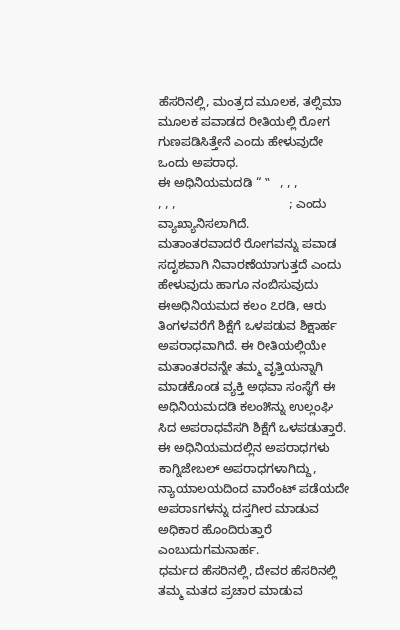ಹೆಸರಿನಲ್ಲಿ, ಮಂತ್ರದ ಮೂಲಕ, ತಲ್ಸಿಮಾ ಮೂಲಕ ಪವಾಡದ ರೀತಿಯಲ್ಲಿ ರೋಗ ಗುಣಪಡಿಸಿತ್ತೇನೆ ಎಂದು ಹೇಳುವುದೇ ಒಂದು ಅಪರಾಧ.
ಈ ಅಧಿನಿಯಮದಡಿ “ ‟   , , ,                   , , ,                                 ; ಎಂದು ವ್ಯಾಖ್ಯಾನಿಸಲಾಗಿದೆ.
ಮತಾಂತರವಾದರೆ ರೋಗವನ್ನು ಪವಾಡ ಸದೃಶವಾಗಿ ನಿವಾರಣೆಯಾಗುತ್ತದೆ ಎಂದು ಹೇಳುವುದು ಹಾಗೂ ನಂಬಿಸುವುದು ಈಅಧಿನಿಯಮದ ಕಲಂ ೭ರಡಿ, ಆರು ತಿಂಗಳವರೆಗೆ ಶಿಕ್ಷೆಗೆ ಒಳಪಡುವ ಶಿಕ್ಷಾರ್ಹ ಅಪರಾಧವಾಗಿದೆ. ಈ ರೀತಿಯಲ್ಲಿಯೇ ಮತಾಂತರವನ್ನೇ ತಮ್ಮ ವೃತ್ತಿಯನ್ನಾಗಿ ಮಾಡಕೊಂಡ ವ್ಯಕ್ತಿ ಅಥವಾ ಸಂಸ್ಥೆಗೆ ಈ ಅಧಿನಿಯಮದಡಿ ಕಲಂ೫ನ್ನು ಉಲ್ಲಂಘಿ ಸಿದ ಅಪರಾಧವೆಸಗಿ ಶಿಕ್ಷೆಗೆ ಒಳಪಡುತ್ತಾರೆ. ಈ ಅಧಿನಿಯಮದಲ್ಲಿನ ಅಪರಾಧಗಳು ಕಾಗ್ನಿಜೇಬಲ್ ಅಪರಾಧಗಳಾಗಿದ್ದು, ನ್ಯಾಯಾಲಯದಿಂದ ವಾರೆಂಟ್ ಪಡೆಯದೇ ಅಪರಾಽಗಳನ್ನು ದಸ್ತಗೀರ ಮಾಡುವ ಅಧಿಕಾರ ಹೊಂದಿರುತ್ತಾರೆ ಎಂಬುದುಗಮನಾರ್ಹ.
ಧರ್ಮದ ಹೆಸರಿನಲ್ಲಿ, ದೇವರ ಹೆಸರಿನಲ್ಲಿ ತಮ್ಮ ಮತದ ಪ್ರಚಾರ ಮಾಡುವ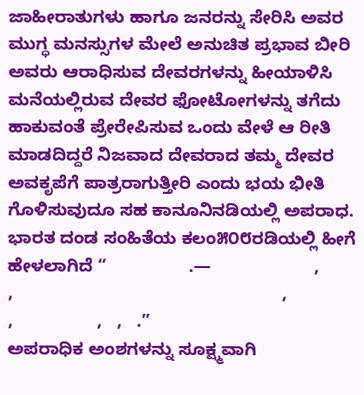ಜಾಹೀರಾತುಗಳು ಹಾಗೂ ಜನರನ್ನು ಸೇರಿಸಿ ಅವರ ಮುಗ್ಧ ಮನಸ್ಸುಗಳ ಮೇಲೆ ಅನುಚಿತ ಪ್ರಭಾವ ಬೀರಿ ಅವರು ಆರಾಧಿಸುವ ದೇವರಗಳನ್ನು ಹೀಯಾಳಿಸಿ ಮನೆಯಲ್ಲಿರುವ ದೇವರ ಫೋಟೋಗಳನ್ನು ತಗೆದು ಹಾಕುವಂತೆ ಪ್ರೇರೇಪಿಸುವ ಒಂದು ವೇಳೆ ಆ ರೀತಿ ಮಾಡದಿದ್ದರೆ ನಿಜವಾದ ದೇವರಾದ ತಮ್ಮ ದೇವರ ಅವಕೃಪೆಗೆ ಪಾತ್ರರಾಗುತ್ತೀರಿ ಎಂದು ಭಯ ಭೀತಿ ಗೊಳಿಸುವುದೂ ಸಹ ಕಾನೂನಿನಡಿಯಲ್ಲಿ ಅಪರಾಧ.
ಭಾರತ ದಂಡ ಸಂಹಿತೆಯ ಕಲಂ೫೦೮ರಡಿಯಲ್ಲಿ ಹೀಗೆ ಹೇಳಲಾಗಿದೆ “                 .—                     ,             ,                                                       ,                  ,                 ,   ,   .”
ಅಪರಾಧಿಕ ಅಂಶಗಳನ್ನು ಸೂಕ್ಷ್ಮವಾಗಿ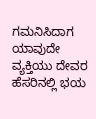ಗಮನಿಸಿದಾಗ ಯಾವುದೇ ವ್ಯಕ್ತಿಯು ದೇವರ ಹೆಸರಿನಲ್ಲಿ ಭಯ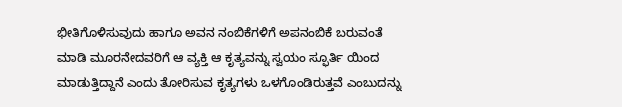ಭೀತಿಗೊಳಿಸುವುದು ಹಾಗೂ ಅವನ ನಂಬಿಕೆಗಳಿಗೆ ಅಪನಂಬಿಕೆ ಬರುವಂತೆ ಮಾಡಿ ಮೂರನೇದವರಿಗೆ ಆ ವ್ಯಕ್ತಿ ಆ ಕೃತ್ಯವನ್ನು ಸ್ವಯಂ ಸ್ಫೂರ್ತಿ ಯಿಂದ ಮಾಡುತ್ತಿದ್ದಾನೆ ಎಂದು ತೋರಿಸುವ ಕೃತ್ಯಗಳು ಒಳಗೊಂಡಿರುತ್ತವೆ ಎಂಬುದನ್ನು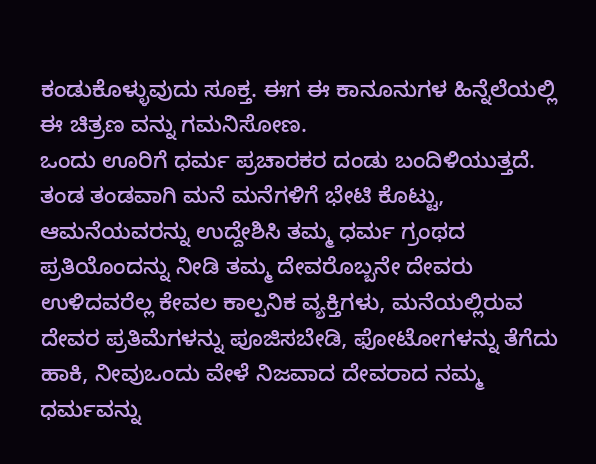ಕಂಡುಕೊಳ್ಳುವುದು ಸೂಕ್ತ. ಈಗ ಈ ಕಾನೂನುಗಳ ಹಿನ್ನೆಲೆಯಲ್ಲಿ ಈ ಚಿತ್ರಣ ವನ್ನು ಗಮನಿಸೋಣ.
ಒಂದು ಊರಿಗೆ ಧರ್ಮ ಪ್ರಚಾರಕರ ದಂಡು ಬಂದಿಳಿಯುತ್ತದೆ. ತಂಡ ತಂಡವಾಗಿ ಮನೆ ಮನೆಗಳಿಗೆ ಭೇಟಿ ಕೊಟ್ಟು, ಆಮನೆಯವರನ್ನು ಉದ್ದೇಶಿಸಿ ತಮ್ಮ ಧರ್ಮ ಗ್ರಂಥದ ಪ್ರತಿಯೊಂದನ್ನು ನೀಡಿ ತಮ್ಮ ದೇವರೊಬ್ಬನೇ ದೇವರು ಉಳಿದವರೆಲ್ಲ ಕೇವಲ ಕಾಲ್ಪನಿಕ ವ್ಯಕ್ತಿಗಳು, ಮನೆಯಲ್ಲಿರುವ ದೇವರ ಪ್ರತಿಮೆಗಳನ್ನು ಪೂಜಿಸಬೇಡಿ, ಫೋಟೋಗಳನ್ನು ತೆಗೆದು ಹಾಕಿ, ನೀವುಒಂದು ವೇಳೆ ನಿಜವಾದ ದೇವರಾದ ನಮ್ಮ ಧರ್ಮವನ್ನು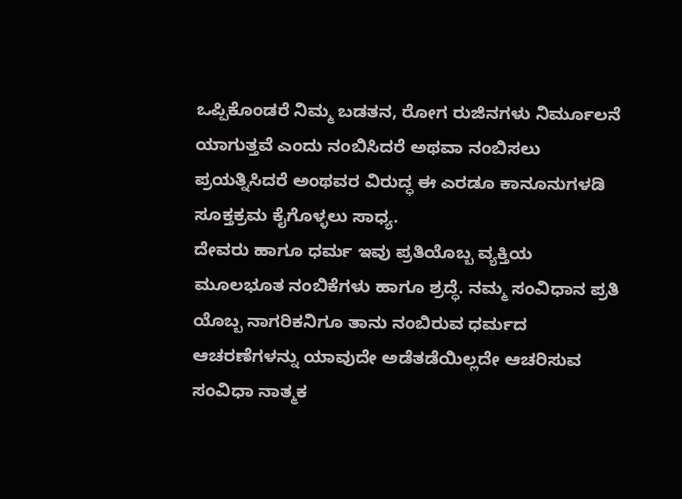ಒಪ್ಪಿಕೊಂಡರೆ ನಿಮ್ಮ ಬಡತನ, ರೋಗ ರುಜಿನಗಳು ನಿರ್ಮೂಲನೆ ಯಾಗುತ್ತವೆ ಎಂದು ನಂಬಿಸಿದರೆ ಅಥವಾ ನಂಬಿಸಲು ಪ್ರಯತ್ನಿಸಿದರೆ ಅಂಥವರ ವಿರುದ್ಧ ಈ ಎರಡೂ ಕಾನೂನುಗಳಡಿ ಸೂಕ್ತಕ್ರಮ ಕೈಗೊಳ್ಳಲು ಸಾಧ್ಯ.
ದೇವರು ಹಾಗೂ ಧರ್ಮ ಇವು ಪ್ರತಿಯೊಬ್ಬ ವ್ಯಕ್ತಿಯ ಮೂಲಭೂತ ನಂಬಿಕೆಗಳು ಹಾಗೂ ಶ್ರದ್ಧೆ. ನಮ್ಮ ಸಂವಿಧಾನ ಪ್ರತಿ ಯೊಬ್ಬ ನಾಗರಿಕನಿಗೂ ತಾನು ನಂಬಿರುವ ಧರ್ಮದ ಆಚರಣೆಗಳನ್ನು ಯಾವುದೇ ಅಡೆತಡೆಯಿಲ್ಲದೇ ಆಚರಿಸುವ ಸಂವಿಧಾ ನಾತ್ಮಕ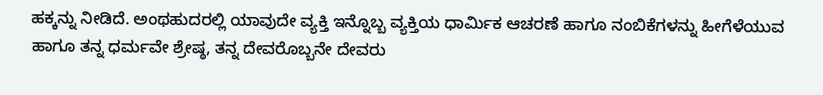ಹಕ್ಕನ್ನು ನೀಡಿದೆ. ಅಂಥಹುದರಲ್ಲಿ ಯಾವುದೇ ವ್ಯಕ್ತಿ ಇನ್ನೊಬ್ಬ ವ್ಯಕ್ತಿಯ ಧಾರ್ಮಿಕ ಆಚರಣೆ ಹಾಗೂ ನಂಬಿಕೆಗಳನ್ನು ಹೀಗೆಳೆಯುವ ಹಾಗೂ ತನ್ನ ಧರ್ಮವೇ ಶ್ರೇಷ್ಠ, ತನ್ನ ದೇವರೊಬ್ಬನೇ ದೇವರು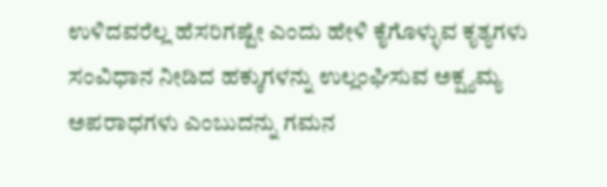ಉಳಿದವರೆಲ್ಲ ಹೆಸರಿಗಷ್ಟೇ ಎಂದು ಹೇಳಿ ಕೈಗೊಳ್ಳುವ ಕೃತ್ಯಗಳು ಸಂವಿಧಾನ ನೀಡಿದ ಹಕ್ಕುಗಳನ್ನು ಉಲ್ಲಂಘಿಸುವ ಅಕ್ಷ್ಯಮ್ಯ ಅಪರಾಧಗಳು ಎಂಬುದನ್ನು ಗಮನ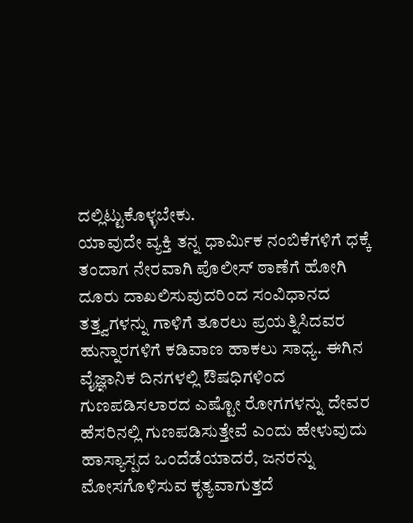ದಲ್ಲಿಟ್ಟುಕೊಳ್ಳಬೇಕು.
ಯಾವುದೇ ವ್ಯಕ್ತಿ ತನ್ನ ಧಾರ್ಮಿಕ ನಂಬಿಕೆಗಳಿಗೆ ಧಕ್ಕೆ ತಂದಾಗ ನೇರವಾಗಿ ಪೊಲೀಸ್ ಠಾಣೆಗೆ ಹೋಗಿ ದೂರು ದಾಖಲಿಸುವುದರಿಂದ ಸಂವಿಧಾನದ ತತ್ತ್ವಗಳನ್ನು ಗಾಳಿಗೆ ತೂರಲು ಪ್ರಯತ್ನಿಸಿದವರ ಹುನ್ನಾರಗಳಿಗೆ ಕಡಿವಾಣ ಹಾಕಲು ಸಾಧ್ಯ. ಈಗಿನ ವೈಜ್ಞಾನಿಕ ದಿನಗಳಲ್ಲಿ ಔಷಧಿಗಳಿಂದ ಗುಣಪಡಿಸಲಾರದ ಎಷ್ಟೋ ರೋಗಗಳನ್ನು ದೇವರ ಹೆಸರಿನಲ್ಲಿ ಗುಣಪಡಿಸುತ್ತೇವೆ ಎಂದು ಹೇಳುವುದು ಹಾಸ್ಯಾಸ್ಪದ ಒಂದೆಡೆಯಾದರೆ, ಜನರನ್ನು ಮೋಸಗೊಳಿಸುವ ಕೃತ್ಯವಾಗುತ್ತದೆ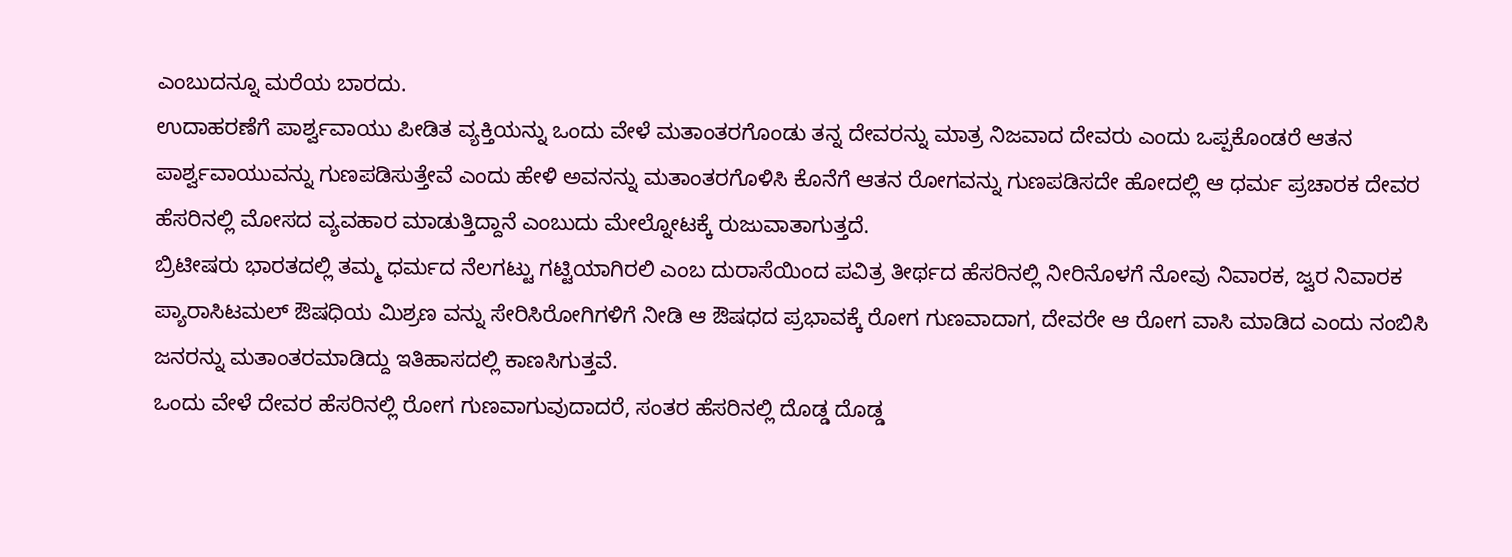ಎಂಬುದನ್ನೂ ಮರೆಯ ಬಾರದು.
ಉದಾಹರಣೆಗೆ ಪಾರ್ಶ್ವವಾಯು ಪೀಡಿತ ವ್ಯಕ್ತಿಯನ್ನು ಒಂದು ವೇಳೆ ಮತಾಂತರಗೊಂಡು ತನ್ನ ದೇವರನ್ನು ಮಾತ್ರ ನಿಜವಾದ ದೇವರು ಎಂದು ಒಪ್ಪಕೊಂಡರೆ ಆತನ ಪಾರ್ಶ್ವವಾಯುವನ್ನು ಗುಣಪಡಿಸುತ್ತೇವೆ ಎಂದು ಹೇಳಿ ಅವನನ್ನು ಮತಾಂತರಗೊಳಿಸಿ ಕೊನೆಗೆ ಆತನ ರೋಗವನ್ನು ಗುಣಪಡಿಸದೇ ಹೋದಲ್ಲಿ ಆ ಧರ್ಮ ಪ್ರಚಾರಕ ದೇವರ ಹೆಸರಿನಲ್ಲಿ ಮೋಸದ ವ್ಯವಹಾರ ಮಾಡುತ್ತಿದ್ದಾನೆ ಎಂಬುದು ಮೇಲ್ನೋಟಕ್ಕೆ ರುಜುವಾತಾಗುತ್ತದೆ.
ಬ್ರಿಟೀಷರು ಭಾರತದಲ್ಲಿ ತಮ್ಮ ಧರ್ಮದ ನೆಲಗಟ್ಟು ಗಟ್ಟಿಯಾಗಿರಲಿ ಎಂಬ ದುರಾಸೆಯಿಂದ ಪವಿತ್ರ ತೀರ್ಥದ ಹೆಸರಿನಲ್ಲಿ ನೀರಿನೊಳಗೆ ನೋವು ನಿವಾರಕ, ಜ್ವರ ನಿವಾರಕ ಪ್ಯಾರಾಸಿಟಮಲ್ ಔಷಧಿಯ ಮಿಶ್ರಣ ವನ್ನು ಸೇರಿಸಿರೋಗಿಗಳಿಗೆ ನೀಡಿ ಆ ಔಷಧದ ಪ್ರಭಾವಕ್ಕೆ ರೋಗ ಗುಣವಾದಾಗ, ದೇವರೇ ಆ ರೋಗ ವಾಸಿ ಮಾಡಿದ ಎಂದು ನಂಬಿಸಿ ಜನರನ್ನು ಮತಾಂತರಮಾಡಿದ್ದು ಇತಿಹಾಸದಲ್ಲಿ ಕಾಣಸಿಗುತ್ತವೆ.
ಒಂದು ವೇಳೆ ದೇವರ ಹೆಸರಿನಲ್ಲಿ ರೋಗ ಗುಣವಾಗುವುದಾದರೆ, ಸಂತರ ಹೆಸರಿನಲ್ಲಿ ದೊಡ್ಡ ದೊಡ್ಡ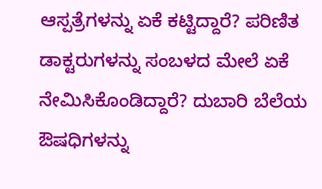ಆಸ್ಪತ್ರೆಗಳನ್ನು ಏಕೆ ಕಟ್ಟಿದ್ದಾರೆ? ಪರಿಣಿತ ಡಾಕ್ಟರುಗಳನ್ನು ಸಂಬಳದ ಮೇಲೆ ಏಕೆ ನೇಮಿಸಿಕೊಂಡಿದ್ದಾರೆ? ದುಬಾರಿ ಬೆಲೆಯ ಔಷಧಿಗಳನ್ನು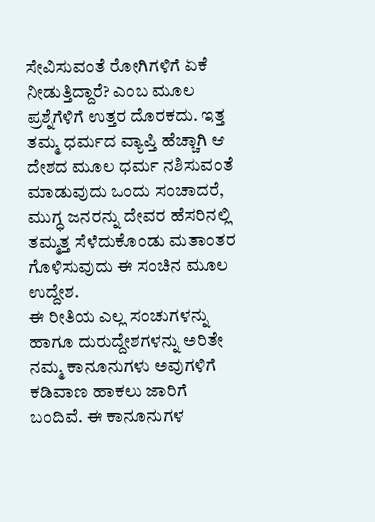ಸೇವಿಸುವಂತೆ ರೋಗಿಗಳಿಗೆ ಏಕೆ ನೀಡುತ್ತಿದ್ದಾರೆ? ಎಂಬ ಮೂಲ ಪ್ರಶ್ನೆಗೆಳಿಗೆ ಉತ್ತರ ದೊರಕದು. ಇತ್ತ ತಮ್ಮ ಧರ್ಮದ ವ್ಯಾಪ್ತಿ ಹೆಚ್ಚಾಗಿ ಆ ದೇಶದ ಮೂಲ ಧರ್ಮ ನಶಿಸುವಂತೆ ಮಾಡುವುದು ಒಂದು ಸಂಚಾದರೆ, ಮುಗ್ಧ ಜನರನ್ನು ದೇವರ ಹೆಸರಿನಲ್ಲಿ ತಮ್ಮತ್ತ ಸೆಳೆದುಕೊಂಡು ಮತಾಂತರ ಗೊಳಿಸುವುದು ಈ ಸಂಚಿನ ಮೂಲ ಉದ್ದೇಶ.
ಈ ರೀತಿಯ ಎಲ್ಲ ಸಂಚುಗಳನ್ನು ಹಾಗೂ ದುರುದ್ದೇಶಗಳನ್ನು ಅರಿತೇ ನಮ್ಮ ಕಾನೂನುಗಳು ಅವುಗಳಿಗೆ ಕಡಿವಾಣ ಹಾಕಲು ಜಾರಿಗೆ ಬಂದಿವೆ. ಈ ಕಾನೂನುಗಳ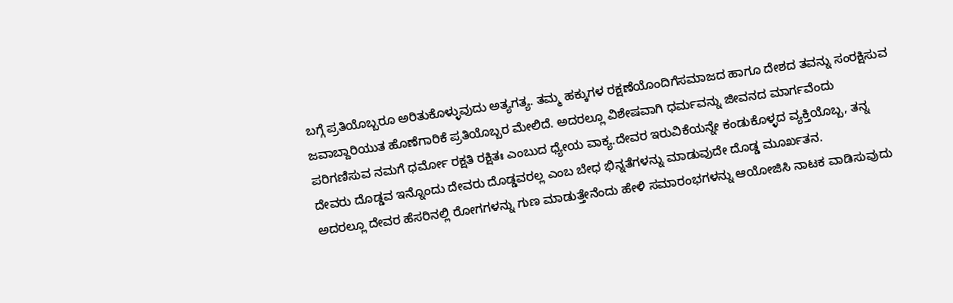ಬಗ್ಗೆ ಪ್ರತಿಯೊಬ್ಬರೂ ಅರಿತುಕೊಳ್ಳುವುದು ಅತ್ಯಗತ್ಯ. ತಮ್ಮ ಹಕ್ಕುಗಳ ರಕ್ಷಣೆಯೊಂದಿಗೆಸಮಾಜದ ಹಾಗೂ ದೇಶದ ತವನ್ನು ಸಂರಕ್ಷಿಸುವ ಜವಾಬ್ದಾರಿಯುತ ಹೊಣೆಗಾರಿಕೆ ಪ್ರತಿಯೊಬ್ಬರ ಮೇಲಿದೆ. ಅದರಲ್ಲೂ ವಿಶೇಷವಾಗಿ ಧರ್ಮವನ್ನು ಜೀವನದ ಮಾರ್ಗವೆಂದು ಪರಿಗಣಿಸುವ ನಮಗೆ ಧರ್ಮೋ ರಕ್ಷತಿ ರಕ್ಷಿತಃ ಎಂಬುದ ಧ್ಯೇಯ ವಾಕ್ಯ.ದೇವರ ಇರುವಿಕೆಯನ್ನೇ ಕಂಡುಕೊಳ್ಳದ ವ್ಯಕ್ತಿಯೊಬ್ಬ, ತನ್ನ ದೇವರು ದೊಡ್ಡವ ಇನ್ನೊಂದು ದೇವರು ದೊಡ್ಡವರಲ್ಲ ಎಂಬ ಬೇಧ ಭಿನ್ನತೆಗಳನ್ನು ಮಾಡುವುದೇ ದೊಡ್ಡ ಮೂರ್ಖತನ.
ಅದರಲ್ಲೂ ದೇವರ ಹೆಸರಿನಲ್ಲಿ ರೋಗಗಳನ್ನು ಗುಣ ಮಾಡುತ್ತೇನೆಂದು ಹೇಳಿ ಸಮಾರಂಭಗಳನ್ನು ಆಯೋಜಿಸಿ ನಾಟಕ ವಾಡಿಸುವುದು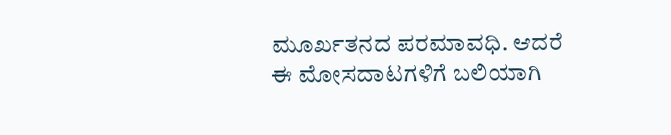ಮೂರ್ಖತನದ ಪರಮಾವಧಿ. ಆದರೆ ಈ ಮೋಸದಾಟಗಳಿಗೆ ಬಲಿಯಾಗಿ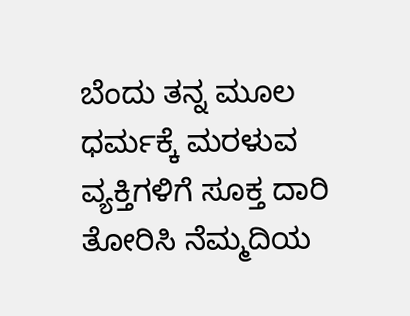ಬೆಂದು ತನ್ನ ಮೂಲ ಧರ್ಮಕ್ಕೆ ಮರಳುವ ವ್ಯಕ್ತಿಗಳಿಗೆ ಸೂಕ್ತ ದಾರಿ ತೋರಿಸಿ ನೆಮ್ಮದಿಯ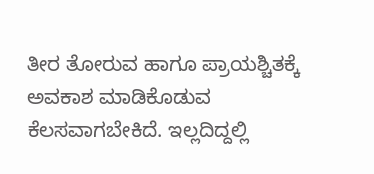ತೀರ ತೋರುವ ಹಾಗೂ ಪ್ರಾಯಶ್ಚಿತಕ್ಕೆ ಅವಕಾಶ ಮಾಡಿಕೊಡುವ ಕೆಲಸವಾಗಬೇಕಿದೆ. ಇಲ್ಲದಿದ್ದಲ್ಲಿ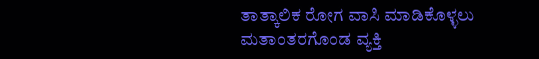ತಾತ್ಕಾಲಿಕ ರೋಗ ವಾಸಿ ಮಾಡಿಕೊಳ್ಳಲು ಮತಾಂತರಗೊಂಡ ವ್ಯಕ್ತಿ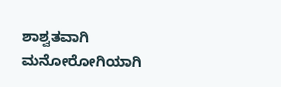ಶಾಶ್ವತವಾಗಿ ಮನೋರೋಗಿಯಾಗಿ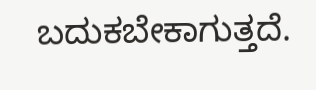ಬದುಕಬೇಕಾಗುತ್ತದೆ.